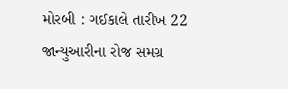મોરબી : ગઈકાલે તારીખ 22 જાન્યુઆરીના રોજ સમગ્ર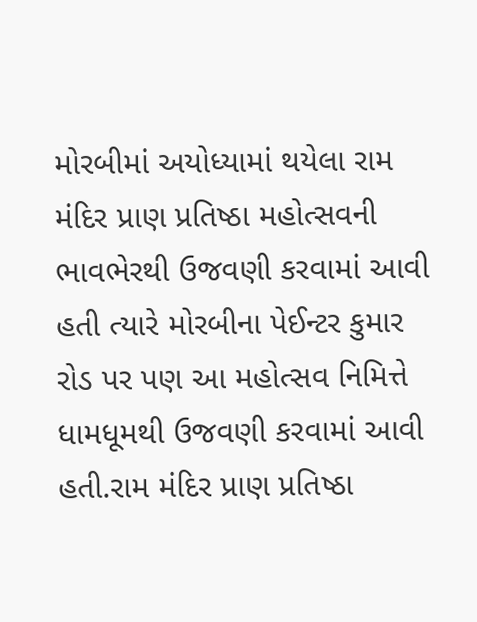મોરબીમાં અયોધ્યામાં થયેલા રામ મંદિર પ્રાણ પ્રતિષ્ઠા મહોત્સવની ભાવભેરથી ઉજવણી કરવામાં આવી હતી ત્યારે મોરબીના પેઈન્ટર કુમાર રોડ પર પણ આ મહોત્સવ નિમિત્તે ધામધૂમથી ઉજવણી કરવામાં આવી હતી.રામ મંદિર પ્રાણ પ્રતિષ્ઠા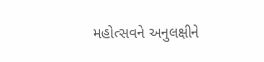મહોત્સવને અનુલક્ષીને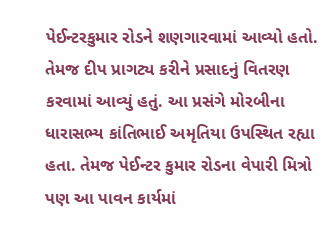પેઈન્ટરકુમાર રોડને શણગારવામાં આવ્યો હતો. તેમજ દીપ પ્રાગટ્ય કરીને પ્રસાદનું વિતરણ કરવામાં આવ્યું હતું. આ પ્રસંગે મોરબીના ધારાસભ્ય કાંતિભાઈ અમૃતિયા ઉપસ્થિત રહ્યા હતા. તેમજ પેઈન્ટર કુમાર રોડના વેપારી મિત્રો પણ આ પાવન કાર્યમાં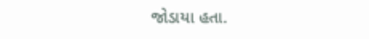જોડાયા હતા.